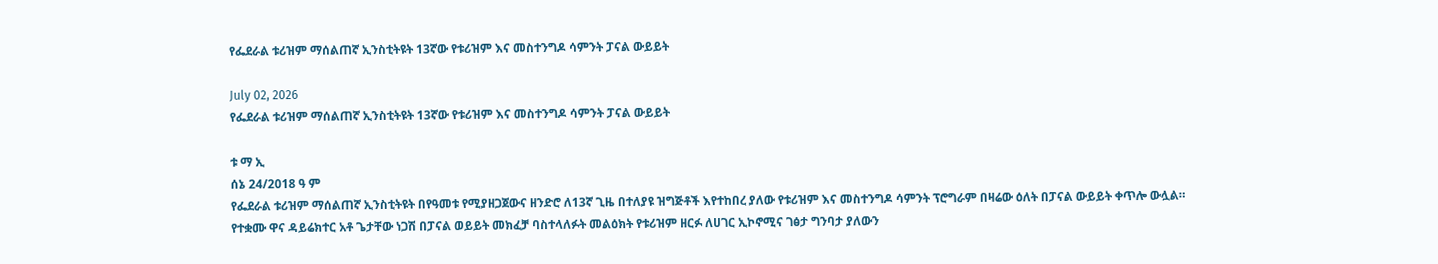የፌደራል ቱሪዝም ማሰልጠኛ ኢንስቲትዩት 13ኛው የቱሪዝም እና መስተንግዶ ሳምንት ፓናል ውይይት

July 02, 2026
የፌደራል ቱሪዝም ማሰልጠኛ ኢንስቲትዩት 13ኛው የቱሪዝም እና መስተንግዶ ሳምንት ፓናል ውይይት

ቱ ማ ኢ
ሰኔ 24/2018 ዓ ም
የፌደራል ቱሪዝም ማሰልጠኛ ኢንስቲትዩት በየዓመቱ የሚያዘጋጀውና ዘንድሮ ለ13ኛ ጊዜ በተለያዩ ዝግጅቶች እየተከበረ ያለው የቱሪዝም እና መስተንግዶ ሳምንት ፕሮግራም በዛሬው ዕለት በፓናል ውይይት ቀጥሎ ውሏል።
የተቋሙ ዋና ዳይሬክተር አቶ ጌታቸው ነጋሽ በፓናል ወይይት መክፈቻ ባስተላለፉት መልዕክት የቱሪዝም ዘርፉ ለሀገር ኢኮኖሚና ገፅታ ግንባታ ያለውን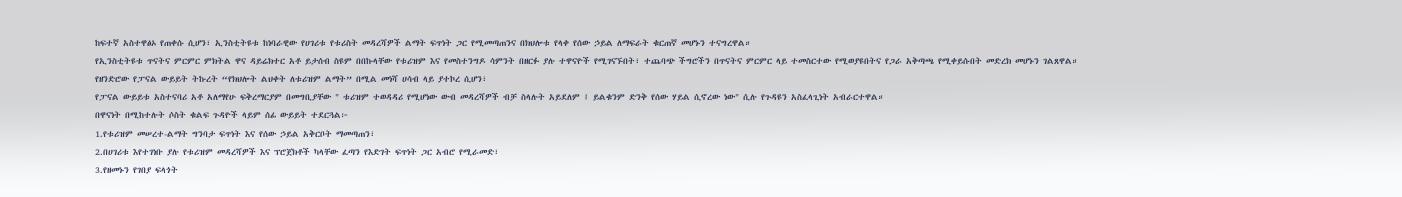ከፍተኛ አስተዋፅኦ የጠቀሱ ሲሆን፣ ኢንስቲትዩቱ ከነባራዊው የሀገሪቱ የቱሪስት መዳረሻዎች ልማት ፍጥነት ጋር የሚመጣጠንና በክህሎቱ የላቀ የሰው ኃይል ለማፍራት ቁርጠኛ መሆኑን ተናግረዋል።
የኢንስቲትዩቱ ጥናትና ምርምር ምክትል ዋና ዳይሬክተር አቶ ይታሰብ ስዩም በበኩላቸው የቱሪዝም እና የመስተንግዶ ሳምንት በዘርፉ ያሉ ተዋናዮች የሚገናኙበት፣ ተጨባጭ ችግሮችን በጥናትና ምርምር ላይ ተመስርተው የሚወያዩበትና የጋራ አቅጣጫ የሚቀይሱበት መድረክ መሆኑን ገልጸዋል።
የዘንድሮው የፓናል ውይይት ትኩረት “የክህሎት ልህቀት ለቱሪዝም ልማት” በሚል መነሻ ሀሳብ ላይ ያተኮረ ሲሆን፣
የፓናል ውይይቱ አስተናባሪ አቶ አለማየሁ ፍቅረማርያም በመግቢያቸው " ቱሪዝም ተወዳዳሪ የሚሆነው ውብ መዳረሻዎች ብቻ ስላሉት አይደለም ፤ ይልቁንም ድንቅ የሰው ሃይል ሲኖረው ነው" ሲሉ የጉዳዩን አስፈላጊነት አብራርተዋል።
በዋናነት በሚከተሉት ሶስት ቁልፍ ጉዳዮች ላይም ሰፊ ውይይት ተደርጓል፦
1.የቱሪዝም መሠረተ-ልማት ግንባታ ፍጥነት እና የሰው ኃይል አቅርቦት ማመጣጠን፣
2.በሀገሪቱ እየተገነቡ ያሉ የቱሪዝም መዳረሻዎች እና ፕሮጀክቶች ካላቸው ፈጣን የእድገት ፍጥነት ጋር አብሮ የሚራመድ፣
3.የዘመኑን የገበያ ፍላጎት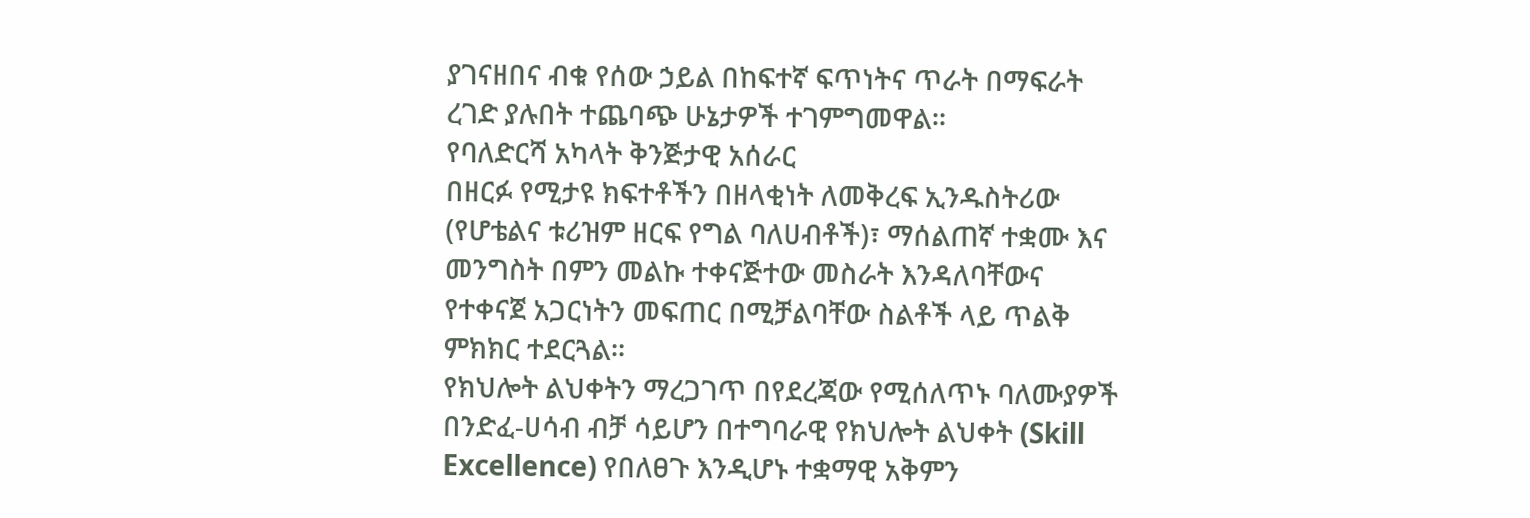ያገናዘበና ብቁ የሰው ኃይል በከፍተኛ ፍጥነትና ጥራት በማፍራት ረገድ ያሉበት ተጨባጭ ሁኔታዎች ተገምግመዋል።
የባለድርሻ አካላት ቅንጅታዊ አሰራር
በዘርፉ የሚታዩ ክፍተቶችን በዘላቂነት ለመቅረፍ ኢንዱስትሪው (የሆቴልና ቱሪዝም ዘርፍ የግል ባለሀብቶች)፣ ማሰልጠኛ ተቋሙ እና መንግስት በምን መልኩ ተቀናጅተው መስራት እንዳለባቸውና የተቀናጀ አጋርነትን መፍጠር በሚቻልባቸው ስልቶች ላይ ጥልቅ ምክክር ተደርጓል።
የክህሎት ልህቀትን ማረጋገጥ በየደረጃው የሚሰለጥኑ ባለሙያዎች በንድፈ-ሀሳብ ብቻ ሳይሆን በተግባራዊ የክህሎት ልህቀት (Skill Excellence) የበለፀጉ እንዲሆኑ ተቋማዊ አቅምን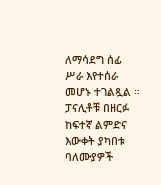ለማሳደግ ሰፊ ሥራ እየተሰራ መሆኑ ተገልጿል ።
ፓናሊቶቹ በዘርፉ ከፍተኛ ልምድና እውቀት ያካበቱ ባለሙያዎች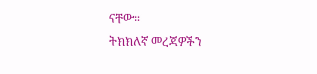ናቸው።
ትክክለኛ መረጃዎችን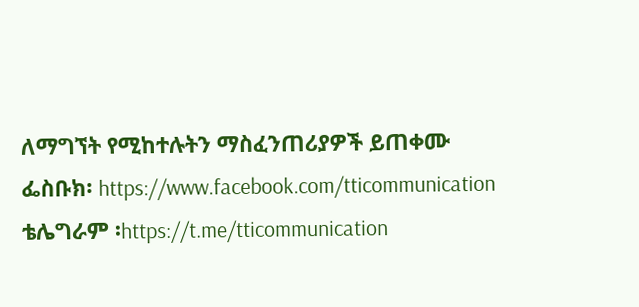ለማግኘት የሚከተሉትን ማስፈንጠሪያዎች ይጠቀሙ
ፌስቡክ፡ https://www.facebook.com/tticommunication
ቴሌግራም ፡https://t.me/tticommunication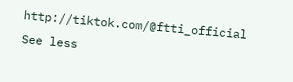http://tiktok.com/@ftti_official See less